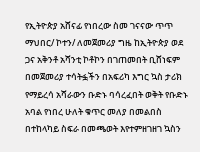የኢትዮጵያ አሸናፊ የነበረው ስመ ገናናው ጥጥ ማህበር/ ኮተን/ ለመጀመሪያ ግዜ ከኢትዮጵያ ወደ ጋና አቅንቶ አሻንቲ ኮቶኮን በገጠመበት ቢሸነፍም በመጀመሪያ ተሳትፏችን በአፍሪካ እግር ኳስ ታሪክ የማይረሳ አሻራውን ቡድኑ ባሳረፈበት ወቅት የቡድኑ አባል የነበረ ሁለት ቁጥር መለያ በመልበስ በተከላካይ ስፍራ በመጫወት እየተምዘገዘገ ኳስን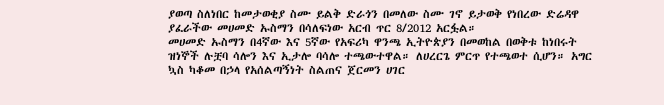ያወጣ ስለነበር ከመታወቂያ ስሙ ይልቅ ድራጎን በመለው ስሙ ገኖ ይታወቅ የነበረው ድሬዳዋ ያፈራችው መሀመድ ኡስማን በሳለፍነው አርብ ጥር 8/2012 አርፏል።
መሀመድ ኡስማን በ4ኛው እና 5ኛው የአፍሪካ ዋንጫ ኢትዮጵያን በመወከል በወቅቱ ከነበሩት ዝነኞች ሉቿባ ሳሎን እና ኢታሎ ባሳሎ ተጫውተዋል። ለሀረርጌ ምርጥ የተጫወተ ሲሆን። አግር ኳስ ካቆመ በኃላ የአሰልጣኝነት ስልጠና ጀርመን ሀገር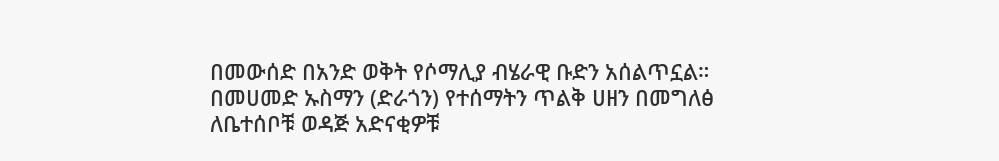በመውሰድ በአንድ ወቅት የሶማሊያ ብሄራዊ ቡድን አሰልጥኗል። በመሀመድ ኡስማን (ድራጎን) የተሰማትን ጥልቅ ሀዘን በመግለፅ ለቤተሰቦቹ ወዳጅ አድናቂዎቹ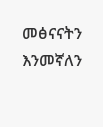መፅናናትን እንመኛለን